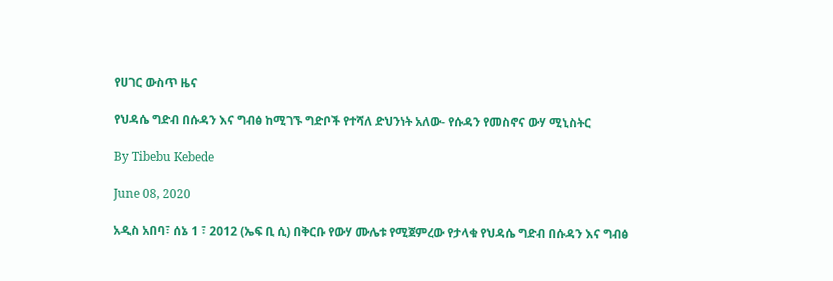የሀገር ውስጥ ዜና

የህዳሴ ግድብ በሱዳን እና ግብፅ ከሚገኙ ግድቦች የተሻለ ድህንነት አለው- የሱዳን የመስኖና ውሃ ሚኒስትር

By Tibebu Kebede

June 08, 2020

አዲስ አበባ፣ ሰኔ 1 ፣ 2012 (ኤፍ ቢ ሲ) በቅርቡ የውሃ ሙሌቱ የሚጀምረው የታላቁ የህዳሴ ግድብ በሱዳን እና ግብፅ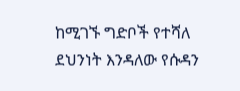ከሚገኙ ግድቦች የተሻለ ደህንነት እንዳለው የሱዳን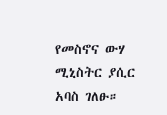የመስኖና ውሃ ሚኒስትር ያሲር አባስ ገለፁ።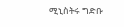ሚኒስትሩ ግድቡ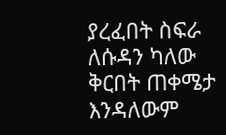ያረፈበት ስፍራ ለሱዳን ካለው ቅርበት ጠቀሜታ እንዳለውም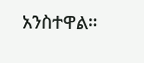አንስተዋል።